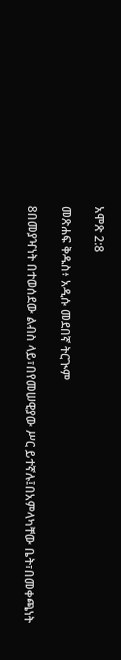አሞጽ 2:8

መጽሐፍ ቅዱስ፥ አዲሱ መደበኛ ትርጒም

8በመያዣነት በተወሰደው ልብስ ላይ፣በየመሠዊያው ሥር ይተኛሉ፤በአምላካቸው ቤት፣በመቀጫነት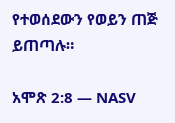የተወሰደውን የወይን ጠጅ ይጠጣሉ።

አሞጽ 2:8 — NASV